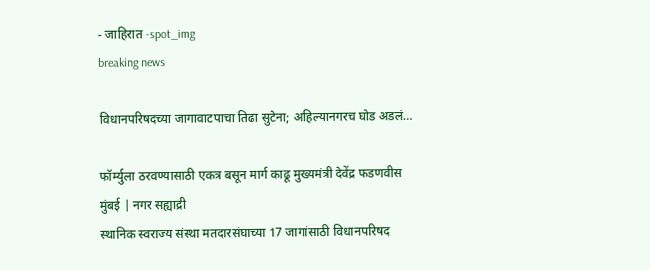- जाहिरात -spot_img
breaking news

विधानपरिषदच्या जागावाटपाचा तिढा सुटेना; अहिल्यानगरच घोड अडलं…

फॉर्म्युला ठरवण्यासाठी एकत्र बसून मार्ग काढू मुख्यमंत्री देवेंद्र फडणवीस
मुंबई | नगर सह्याद्री
स्थानिक स्वराज्य संस्था मतदारसंघाच्या 17 जागांसाठी विधानपरिषद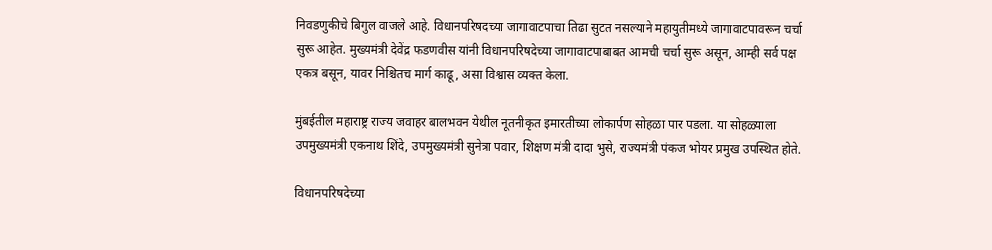निवडणुकीचे बिगुल वाजले आहे. विधानपरिषदच्या जागावाटपाचा तिढा सुटत नसल्याने महायुतीमध्ये जागावाटपावरून चर्चा सुरू आहेत. मुख्यमंत्री देवेंद्र फडणवीस यांनी विधानपरिषदेच्या जागावाटपाबाबत आमची चर्चा सुरू असून, आम्ही सर्व पक्ष एकत्र बसून, यावर निश्चितच मार्ग काढू, असा विश्वास व्यक्त केला.

मुंबईतील महाराष्ट्र राज्य जवाहर बालभवन येथील नूतनीकृत इमारतीच्या लोकार्पण सोहळा पार पडला. या सोहळ्याला उपमुख्यमंत्री एकनाथ शिंदे, उपमुख्यमंत्री सुनेत्रा पवार, शिक्षण मंत्री दादा भुसे, राज्यमंत्री पंकज भोयर प्रमुख उपस्थित होते.

विधानपरिषदेच्या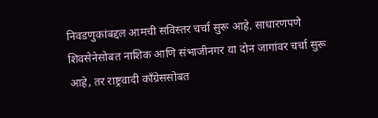निवडणुकांबद्दल आमची सविस्तर चर्चा सुरू आहे. साधारणपणे शिवसेनेसोबत नाशिक आणि संभाजीनगर या दोन जागांवर चर्चा सुरू आहे, तर राष्ट्रवादी काँग्रेससोबत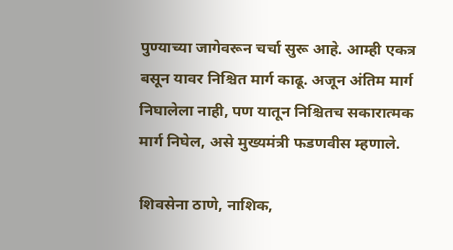पुण्याच्या जागेवरून चर्चा सुरू आहे. आम्ही एकत्र बसून यावर निश्चित मार्ग काढू. अजून अंतिम मार्ग निघालेला नाही, पण यातून निश्चितच सकारात्मक मार्ग निघेल, असे मुख्यमंत्री फडणवीस म्हणाले.

शिवसेना ठाणे, नाशिक,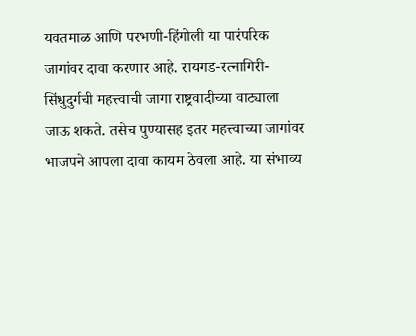यवतमाळ आणि परभणी-हिंगोली या पारंपरिक जागांवर दावा करणार आहे. रायगड-रत्नागिरी-सिंधुदुर्गची महत्त्वाची जागा राष्ट्रवादीच्या वाट्याला जाऊ शकते. तसेच पुण्यासह इतर महत्त्वाच्या जागांवर भाजपने आपला दावा कायम ठेवला आहे. या संभाव्य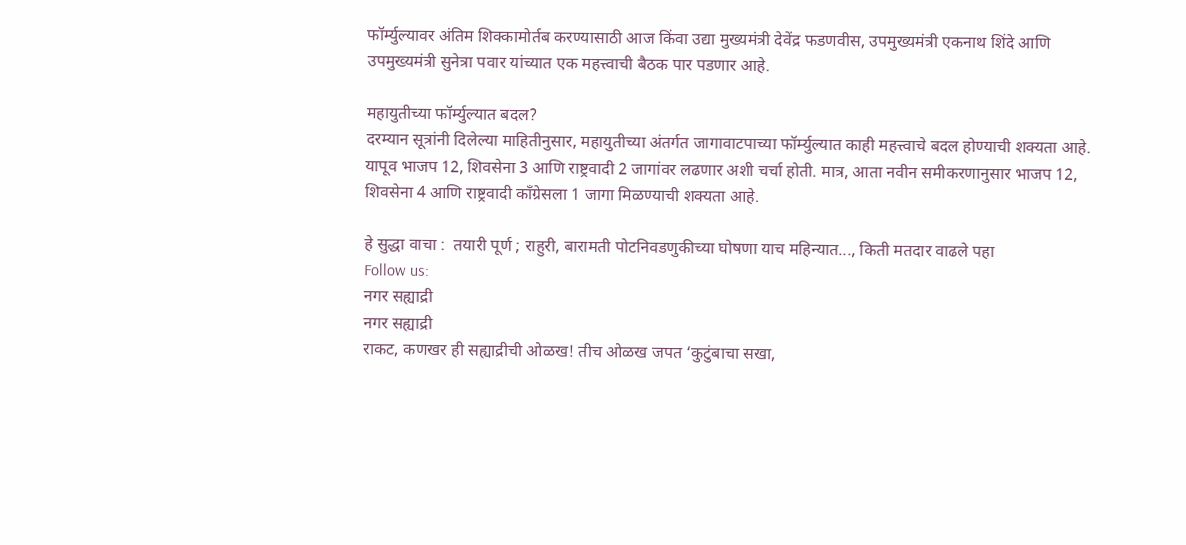फॉर्म्युल्यावर अंतिम शिक्कामोर्तब करण्यासाठी आज किंवा उद्या मुख्यमंत्री देवेंद्र फडणवीस, उपमुख्यमंत्री एकनाथ शिंदे आणि उपमुख्यमंत्री सुनेत्रा पवार यांच्यात एक महत्त्वाची बैठक पार पडणार आहे.

महायुतीच्या फॉर्म्युल्यात बदल?
दरम्यान सूत्रांनी दिलेल्या माहितीनुसार, महायुतीच्या अंतर्गत जागावाटपाच्या फॉर्म्युल्यात काही महत्त्वाचे बदल होण्याची शक्यता आहे. यापूव भाजप 12, शिवसेना 3 आणि राष्ट्रवादी 2 जागांवर लढणार अशी चर्चा होती. मात्र, आता नवीन समीकरणानुसार भाजप 12, शिवसेना 4 आणि राष्ट्रवादी काँग्रेसला 1 जागा मिळण्याची शक्यता आहे.

हे सुद्धा वाचा :  तयारी पूर्ण ; राहुरी, बारामती पोटनिवडणुकीच्या घोषणा याच महिन्यात..., किती मतदार वाढले पहा
Follow us:
नगर सह्याद्री
नगर सह्याद्री
राकट, कणखर ही सह्याद्रीची ओळख! तीच ओळख जपत ‘कुटुंबाचा सखा,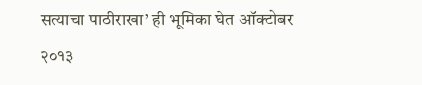सत्याचा पाठीराखा’ ही भूमिका घेत ऑक्टोबर २०१३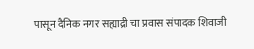पासून दैनिक नगर सह्याद्री चा प्रवास संपादक शिवाजी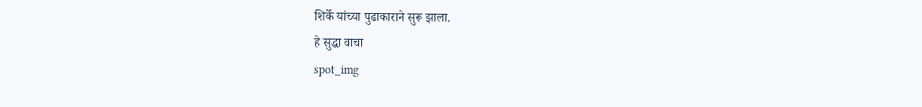शिर्के यांच्या पुढाकाराने सुरू झाला.
हे सुद्धा वाचा
spot_img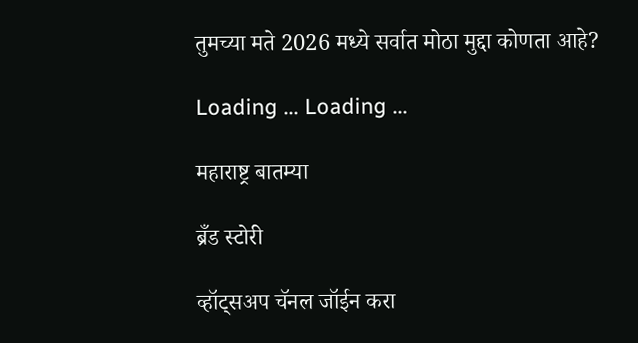तुमच्या मते 2026 मध्ये सर्वात मोठा मुद्दा कोणता आहे?

Loading ... Loading ...

महाराष्ट्र बातम्या

ब्रँड स्टोरी

व्हॉट्सअप चॅनल जॉईन करा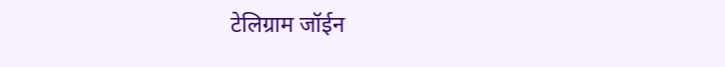टेलिग्राम जॉईन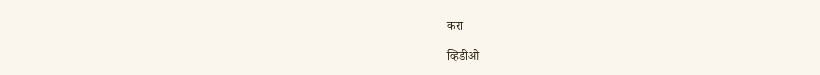करा

व्हिडीओ